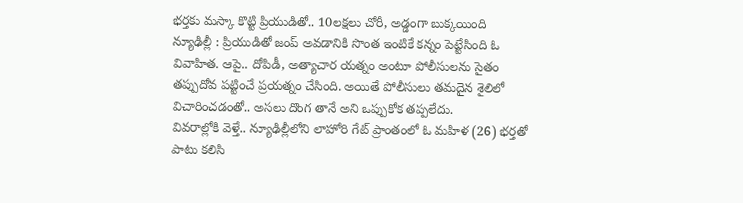భర్తకు మస్కా కొట్టి ప్రియుడితో.. 10లక్షలు చోరీ, అడ్డంగా బుక్కయింది
న్యూఢిల్లీ : ప్రియుడితో జంప్ అవడానికి సొంత ఇంటికే కన్నం పెట్టేసింది ఓ వివాహిత. ఆపై.. దోపిడీ, అత్యాచార యత్నం అంటూ పోలీసులను సైతం తప్పుదోవ పట్టించే ప్రయత్నం చేసింది. అయితే పోలీసులు తమదైన శైలిలో విచారించడంతో.. అసలు దొంగ తానే అని ఒప్పుకోక తప్పలేదు.
వివరాల్లోకి వెళ్తే.. న్యూఢిల్లీలోని లాహోరి గేట్ ప్రాంతంలో ఓ మహిళ (26) భర్తతో పాటు కలిసి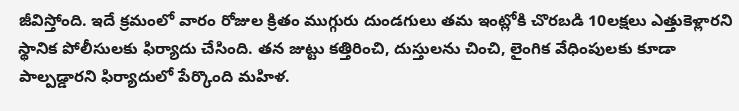జీవిస్తోంది. ఇదే క్రమంలో వారం రోజుల క్రితం ముగ్గురు దుండగులు తమ ఇంట్లోకి చొరబడి 10లక్షలు ఎత్తుకెళ్లారని స్థానిక పోలీసులకు ఫిర్యాదు చేసింది. తన జుట్టు కత్తిరించి, దుస్తులను చించి, లైంగిక వేధింపులకు కూడా పాల్పడ్డారని ఫిర్యాదులో పేర్కొంది మహిళ.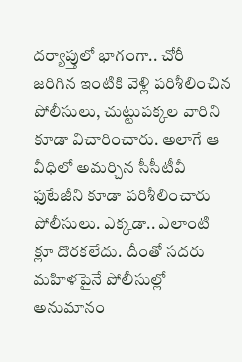దర్యాప్తులో భాగంగా.. చోరీ జరిగిన ఇంటికి వెళ్లి పరిశీలించిన పోలీసులు, చుట్టుపక్కల వారిని కూడా విచారించారు. అలాగే ఆ వీధిలో అమర్చిన సీసీటీవీ ఫుటేజీని కూడా పరిశీలించారు పోలీసులు. ఎక్కడా.. ఎలాంటి క్లూ దొరకలేదు. దీంతో సదరు మహిళపైనే పోలీసుల్లో అనుమానం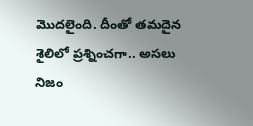మొదలైంది. దీంతో తమదైన శైలిలో ప్రశ్నించగా.. అసలు నిజం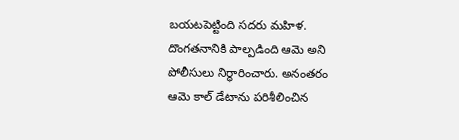బయటపెట్టింది సదరు మహిళ.
దొంగతనానికి పాల్పడింది ఆమె అని పోలీసులు నిర్ధారించారు. అనంతరం ఆమె కాల్ డేటాను పరిశీలించిన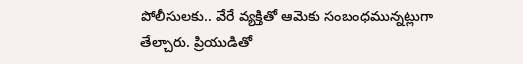పోలీసులకు.. వేరే వ్యక్తితో ఆమెకు సంబంధమున్నట్లుగా తేల్చారు. ప్రియుడితో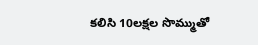కలిసి 10లక్షల సొమ్ముతో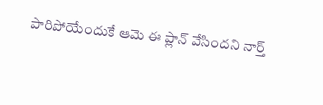పారిపోయేందుకే ఆమె ఈ ప్లాన్ వేసిందని నార్త్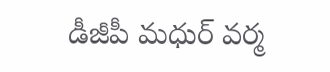డీజీపీ మధుర్ వర్మ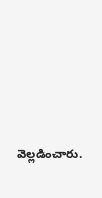వెల్లడించారు.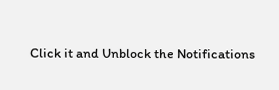Click it and Unblock the Notifications